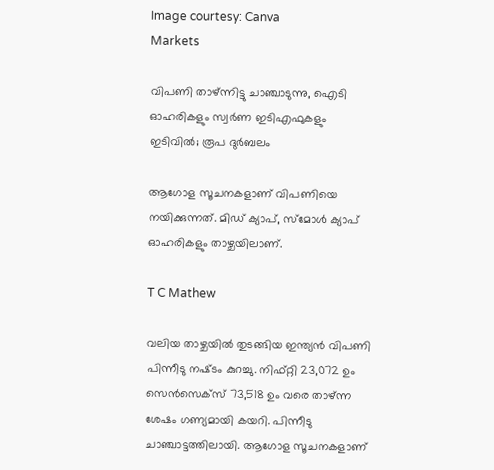Image courtesy: Canva
Markets

വിപണി താഴ്ന്നിട്ടു ചാഞ്ചാടുന്നു, ഐടി ഓഹരികളും സ്വർണ ഇടിഎഫുകളും ഇടിവില്‍; രൂപ ദുർബലം

ആഗോള സൂചനകളാണ് വിപണിയെ നയിക്കുന്നത്. മിഡ് ക്യാപ്, സ്മോൾ ക്യാപ് ഓഹരികളും താഴ്ചയിലാണ്.

T C Mathew

വലിയ താഴ്ചയിൽ തുടങ്ങിയ ഇന്ത്യൻ വിപണി പിന്നീടു നഷ്‌ടം കുറച്ചു. നിഫ്റ്റി 23,072 ഉം സെൻസെക്സ് 73,518 ഉം വരെ താഴ്‌ന്ന ശേഷം ഗണ്യമായി കയറി. പിന്നീടു ചാഞ്ചാട്ടത്തിലായി. ആഗോള സൂചനകളാണ്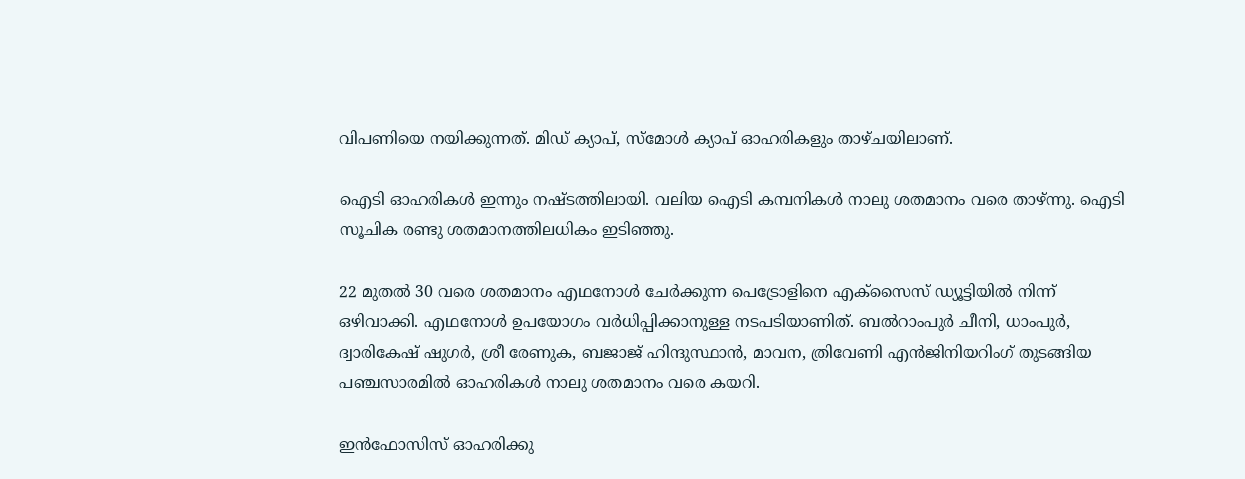വിപണിയെ നയിക്കുന്നത്. മിഡ് ക്യാപ്, സ്മോൾ ക്യാപ് ഓഹരികളും താഴ്ചയിലാണ്.

ഐടി ഓഹരികൾ ഇന്നും നഷ്‌ടത്തിലായി. വലിയ ഐടി കമ്പനികൾ നാലു ശതമാനം വരെ താഴ്ന്നു. ഐടി സൂചിക രണ്ടു ശതമാനത്തിലധികം ഇടിഞ്ഞു.

22 മുതൽ 30 വരെ ശതമാനം എഥനോൾ ചേർക്കുന്ന പെട്രോളിനെ എക്‌സൈസ് ഡ്യൂട്ടിയിൽ നിന്ന് ഒഴിവാക്കി. എഥനോൾ ഉപയോഗം വർധിപ്പിക്കാനുള്ള നടപടിയാണിത്. ബൽറാംപുർ ചീനി, ധാംപുർ, ദ്വാരികേഷ് ഷുഗർ, ശ്രീ രേണുക, ബജാജ് ഹിന്ദുസ്ഥാൻ, മാവന, ത്രിവേണി എൻജിനിയറിംഗ് തുടങ്ങിയ പഞ്ചസാരമിൽ ഓഹരികൾ നാലു ശതമാനം വരെ കയറി.

ഇൻഫോസിസ് ഓഹരിക്കു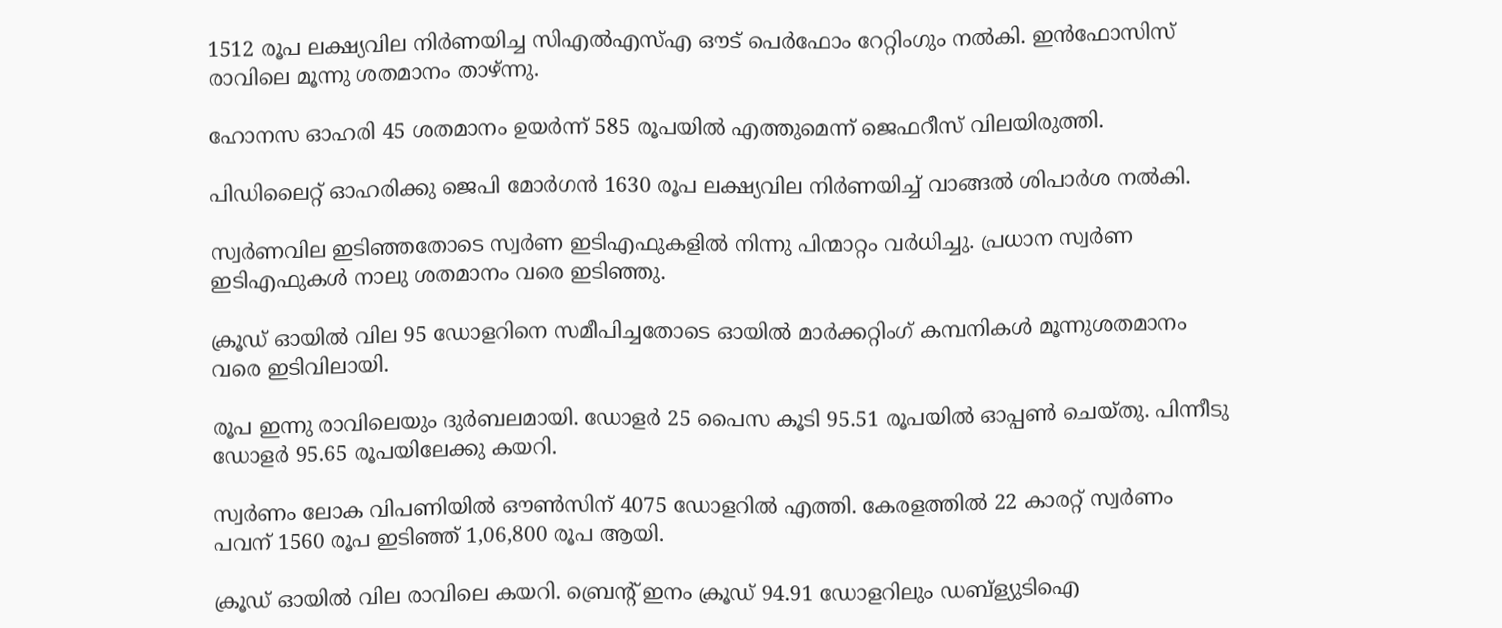1512 രൂപ ലക്ഷ്യവില നിർണയിച്ച സിഎൽഎസ്എ ഔട് പെർഫോം റേറ്റിംഗും നൽകി. ഇൻഫോസിസ് രാവിലെ മൂന്നു ശതമാനം താഴ്ന്നു.

ഹോനസ ഓഹരി 45 ശതമാനം ഉയർന്ന് 585 രൂപയിൽ എത്തുമെന്ന് ജെഫറീസ് വിലയിരുത്തി.

പിഡിലൈറ്റ് ഓഹരിക്കു ജെപി മോർഗൻ 1630 രൂപ ലക്ഷ്യവില നിർണയിച്ച് വാങ്ങൽ ശിപാർശ നൽകി.

സ്വർണവില ഇടിഞ്ഞതോടെ സ്വർണ ഇടിഎഫുകളിൽ നിന്നു പിന്മാറ്റം വർധിച്ചു. പ്രധാന സ്വർണ ഇടിഎഫുകൾ നാലു ശതമാനം വരെ ഇടിഞ്ഞു.

ക്രൂഡ് ഓയിൽ വില 95 ഡോളറിനെ സമീപിച്ചതോടെ ഓയിൽ മാർക്കറ്റിംഗ് കമ്പനികൾ മൂന്നുശതമാനം വരെ ഇടിവിലായി.

രൂപ ഇന്നു രാവിലെയും ദുർബലമായി. ഡോളർ 25 പൈസ കൂടി 95.51 രൂപയിൽ ഓപ്പൺ ചെയ്തു. പിന്നീടു ഡോളർ 95.65 രൂപയിലേക്കു കയറി.

സ്വർണം ലോക വിപണിയിൽ ഔൺസിന് 4075 ഡോളറിൽ എത്തി. കേരളത്തിൽ 22 കാരറ്റ് സ്വർണം പവന് 1560 രൂപ ഇടിഞ്ഞ് 1,06,800 രൂപ ആയി.

ക്രൂഡ് ഓയിൽ വില രാവിലെ കയറി. ബ്രെൻ്റ് ഇനം ക്രൂഡ് 94.91 ഡോളറിലും ഡബ്ള്യുടിഐ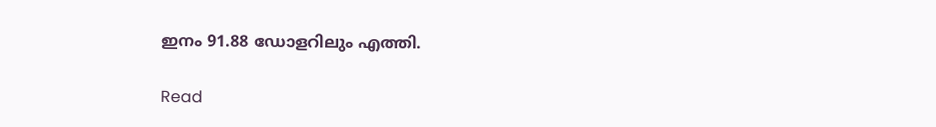ഇനം 91.88 ഡോളറിലും എത്തി.

Read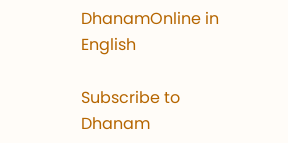DhanamOnline in English

Subscribe to Dhanam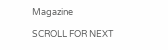Magazine

SCROLL FOR NEXT